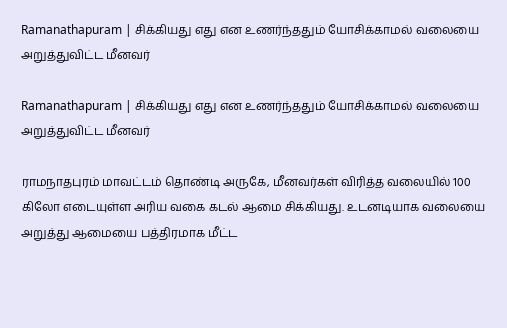Ramanathapuram | சிக்கியது எது என உணர்ந்ததும் யோசிக்காமல் வலையை அறுத்துவிட்ட மீனவர்

Ramanathapuram | சிக்கியது எது என உணர்ந்ததும் யோசிக்காமல் வலையை அறுத்துவிட்ட மீனவர்

ராமநாதபுரம் மாவட்டம் தொண்டி அருகே, மீனவர்கள் விரித்த வலையில் 100 கிலோ எடையுள்ள அரிய வகை கடல் ஆமை சிக்கியது. உடனடியாக வலையை அறுத்து ஆமையை பத்திரமாக மீட்ட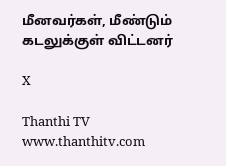மீனவர்கள், மீண்டும் கடலுக்குள் விட்டனர்

X

Thanthi TV
www.thanthitv.com